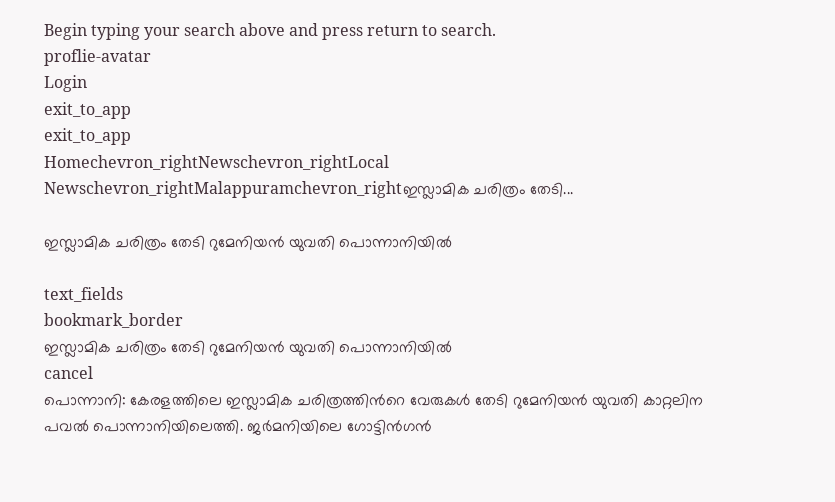Begin typing your search above and press return to search.
proflie-avatar
Login
exit_to_app
exit_to_app
Homechevron_rightNewschevron_rightLocal Newschevron_rightMalappuramchevron_rightഇസ്ലാമിക ചരിത്രം തേടി...

ഇസ്ലാമിക ചരിത്രം തേടി റുമേനിയൻ യുവതി പൊന്നാനിയിൽ

text_fields
bookmark_border
ഇസ്ലാമിക ചരിത്രം തേടി റുമേനിയൻ യുവതി പൊന്നാനിയിൽ
cancel
പൊന്നാനി: കേരളത്തിലെ ഇസ്ലാമിക ചരിത്രത്തിന്‍റെ വേരുകൾ തേടി റുമേനിയൻ യുവതി കാറ്റലിന പവൽ പൊന്നാനിയിലെത്തി. ജർമനിയിലെ ഗോട്ടിൻഗൻ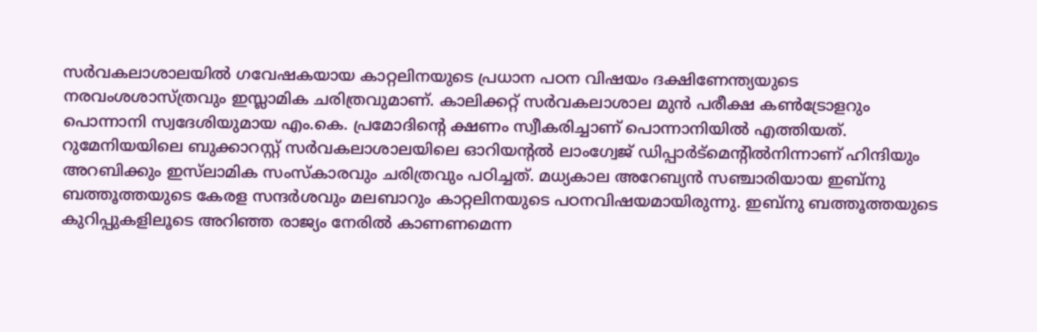സർവകലാശാലയിൽ ഗവേഷകയായ കാറ്റലിനയുടെ പ്രധാന പഠന വിഷയം ദക്ഷിണേന്ത്യയുടെ നരവംശശാസ്ത്രവും ഇസ്ലാമിക ചരിത്രവുമാണ്. കാലിക്കറ്റ്‌ സർവകലാശാല മുൻ പരീക്ഷ കൺട്രോളറും പൊന്നാനി സ്വദേശിയുമായ എം.കെ. പ്രമോദിന്റെ ക്ഷണം സ്വീകരിച്ചാണ് പൊന്നാനിയിൽ എത്തിയത്. റുമേനിയയിലെ ബുക്കാറസ്റ്റ് സർവകലാശാലയിലെ ഓറിയന്റല്‍ ലാംഗ്വേജ് ഡിപ്പാര്‍ട്മെന്റില്‍നിന്നാണ് ഹിന്ദിയും അറബിക്കും ഇസ്‌ലാമിക സംസ്കാരവും ചരിത്രവും പഠിച്ചത്. മധ്യകാല അറേബ്യൻ സ‍ഞ്ചാരിയായ ഇബ്നു ബത്തൂത്തയുടെ കേരള സന്ദര്‍ശവും മലബാറും കാറ്റലിനയുടെ പഠനവിഷയമായിരുന്നു. ഇബ്നു ബത്തൂത്തയുടെ കുറിപ്പുകളിലൂടെ അറിഞ്ഞ രാജ്യം നേരിൽ കാണണമെന്ന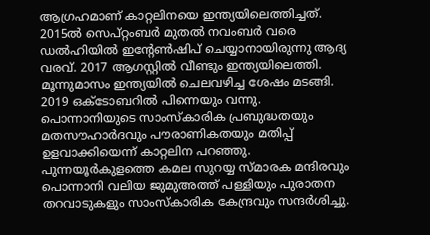ആഗ്രഹമാണ് കാറ്റലിനയെ ഇന്ത്യയിലെത്തിച്ചത്. 2015ൽ സെപ്റ്റംബര്‍ മുതല്‍ നവംബര്‍ വരെ ഡല്‍ഹിയില്‍ ഇന്റേൺഷിപ് ചെയ്യാനായിരുന്നു ആദ്യ വരവ്. 2017 ആഗസ്റ്റില്‍ വീണ്ടും ഇന്ത്യയിലെത്തി. മൂന്നുമാസം ഇന്ത്യയില്‍ ചെലവഴിച്ച ശേഷം മടങ്ങി. 2019 ഒക്ടോബറില്‍ പിന്നെയും വന്നു. പൊന്നാനിയുടെ സാംസ്കാരിക പ്രബുദ്ധതയും മതസൗഹാർദവും പൗരാണികതയും മതിപ്പ് ഉളവാക്കിയെന്ന് കാറ്റലിന പറഞ്ഞു. പുന്നയൂർകുളത്തെ കമല സുറയ്യ സ്മാരക മന്ദിരവും പൊന്നാനി വലിയ ജുമുഅത്ത് പള്ളിയും പുരാതന തറവാടുകളും സാംസ്കാരിക കേന്ദ്രവും സന്ദർശിച്ചു.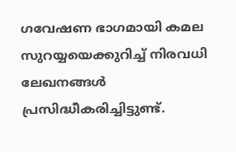ഗവേഷണ ഭാഗമായി കമല സുറയ്യയെക്കുറിച്ച് നിരവധി ലേഖനങ്ങൾ പ്രസിദ്ധീകരിച്ചിട്ടുണ്ട്.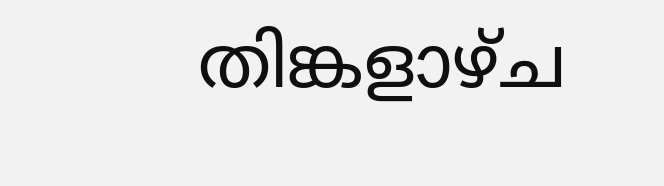തിങ്കളാഴ്ച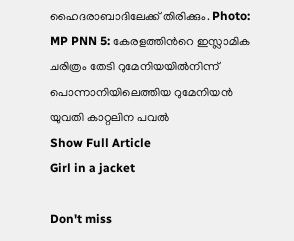ഹൈദരാബാദിലേക്ക് തിരിക്കും. Photo: MP PNN 5: കേരളത്തിന്‍റെ ഇസ്ലാമിക ചരിത്രം തേടി റുമേനിയയിൽനിന്ന് പൊന്നാനിയിലെത്തിയ റുമേനിയൻ യുവതി കാറ്റലിന പവൽ
Show Full Article
Girl in a jacket

Don't miss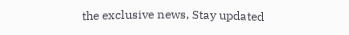the exclusive news, Stay updated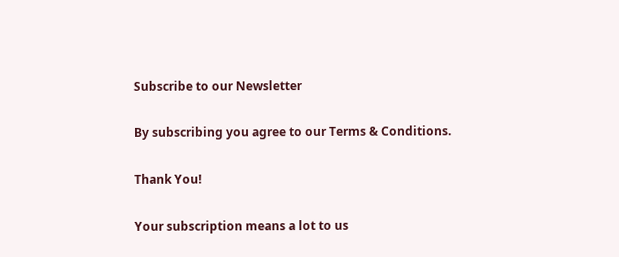Subscribe to our Newsletter

By subscribing you agree to our Terms & Conditions.

Thank You!

Your subscription means a lot to us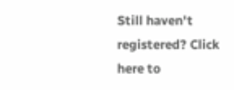Still haven't registered? Click here to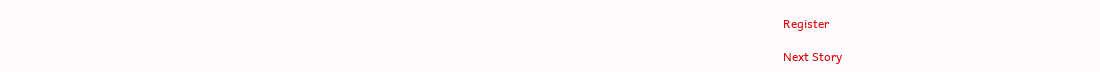Register

Next Story